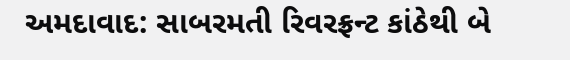અમદાવાદ: સાબરમતી રિવરફ્રન્ટ કાંઠેથી બે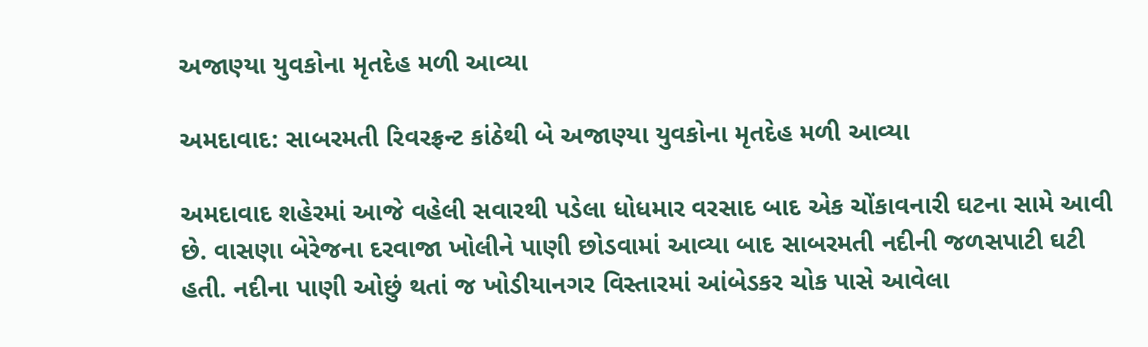અજાણ્યા યુવકોના મૃતદેહ મળી આવ્યા

અમદાવાદ: સાબરમતી રિવરફ્રન્ટ કાંઠેથી બે અજાણ્યા યુવકોના મૃતદેહ મળી આવ્યા

અમદાવાદ શહેરમાં આજે વહેલી સવારથી પડેલા ધોધમાર વરસાદ બાદ એક ચોંકાવનારી ઘટના સામે આવી છે. વાસણા બેરેજના દરવાજા ખોલીને પાણી છોડવામાં આવ્યા બાદ સાબરમતી નદીની જળસપાટી ઘટી હતી. નદીના પાણી ઓછું થતાં જ ખોડીયાનગર વિસ્તારમાં આંબેડકર ચોક પાસે આવેલા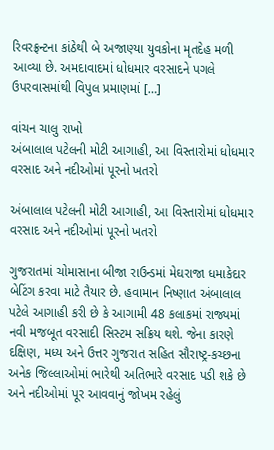રિવરફ્રન્ટના કાંઠેથી બે અજાણ્યા યુવકોના મૃતદેહ મળી આવ્યા છે. અમદાવાદમાં ધોધમાર વરસાદને પગલે ઉપરવાસમાંથી વિપુલ પ્રમાણમાં […]

વાંચન ચાલુ રાખો
અંબાલાલ પટેલની મોટી આગાહી, આ વિસ્તારોમાં ધોધમાર વરસાદ અને નદીઓમાં પૂરનો ખતરો

અંબાલાલ પટેલની મોટી આગાહી, આ વિસ્તારોમાં ધોધમાર વરસાદ અને નદીઓમાં પૂરનો ખતરો

ગુજરાતમાં ચોમાસાના બીજા રાઉન્ડમાં મેઘરાજા ધમાકેદાર બેટિંગ કરવા માટે તૈયાર છે. હવામાન નિષ્ણાત અંબાલાલ પટેલે આગાહી કરી છે કે આગામી 48 કલાકમાં રાજ્યમાં નવી મજબૂત વરસાદી સિસ્ટમ સક્રિય થશે. જેના કારણે દક્ષિણ, મધ્ય અને ઉત્તર ગુજરાત સહિત સૌરાષ્ટ્ર-કચ્છના અનેક જિલ્લાઓમાં ભારેથી અતિભારે વરસાદ પડી શકે છે અને નદીઓમાં પૂર આવવાનું જોખમ રહેલું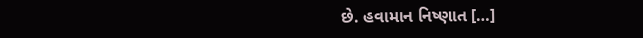છે. હવામાન નિષ્ણાત […]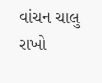વાંચન ચાલુ રાખો